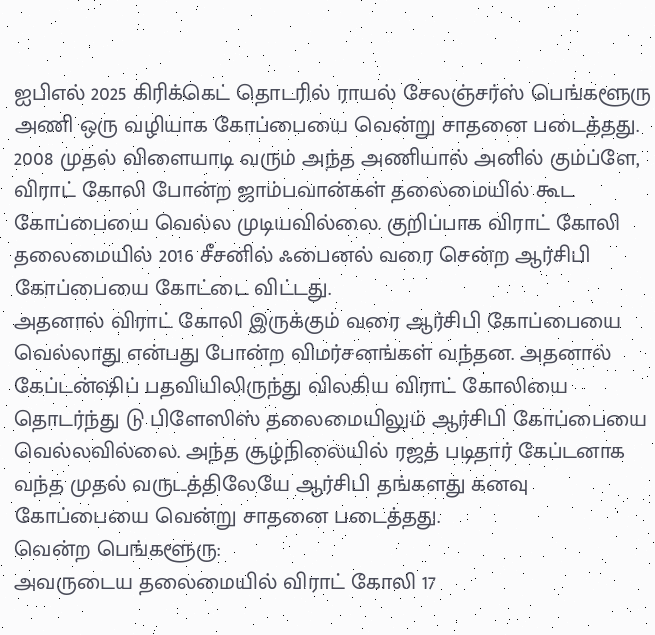ஐபிஎல் 2025 கிரிக்கெட் தொடரில் ராயல் சேலஞ்சர்ஸ் பெங்களூரு அணி ஒரு வழியாக கோப்பையை வென்று சாதனை படைத்தது. 2008 முதல் விளையாடி வரும் அந்த அணியால் அனில் கும்ப்ளே, விராட் கோலி போன்ற ஜாம்பவான்கள் தலைமையில் கூட கோப்பையை வெல்ல முடியவில்லை. குறிப்பாக விராட் கோலி தலைமையில் 2016 சீசனில் ஃபைனல் வரை சென்ற ஆர்சிபி கோப்பையை கோட்டை விட்டது.
அதனால் விராட் கோலி இருக்கும் வரை ஆர்சிபி கோப்பையை வெல்லாது என்பது போன்ற விமர்சனங்கள் வந்தன. அதனால் கேப்டன்ஷிப் பதவியிலிருந்து விலகிய விராட் கோலியை தொடர்ந்து டு பிளேஸிஸ் தலைமையிலும் ஆர்சிபி கோப்பையை வெல்லவில்லை. அந்த சூழ்நிலையில் ரஜத் படிதார் கேப்டனாக வந்த முதல் வருடத்திலேயே ஆர்சிபி தங்களது கனவு கோப்பையை வென்று சாதனை படைத்தது.
வென்ற பெங்களூரு:
அவருடைய தலைமையில் விராட் கோலி 17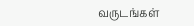வருடங்கள்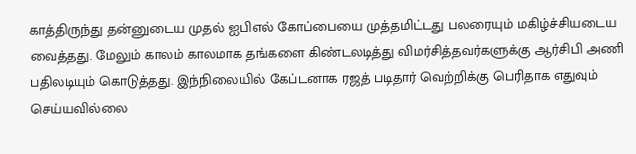காத்திருந்து தன்னுடைய முதல் ஐபிஎல் கோப்பையை முத்தமிட்டது பலரையும் மகிழ்ச்சியடைய வைத்தது. மேலும் காலம் காலமாக தங்களை கிண்டலடித்து விமர்சித்தவர்களுக்கு ஆர்சிபி அணி பதிலடியும் கொடுத்தது. இந்நிலையில் கேப்டனாக ரஜத் படிதார் வெற்றிக்கு பெரிதாக எதுவும் செய்யவில்லை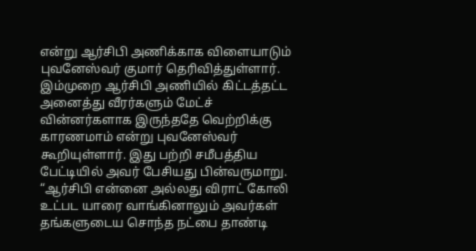என்று ஆர்சிபி அணிக்காக விளையாடும் புவனேஸ்வர் குமார் தெரிவித்துள்ளார்.
இம்முறை ஆர்சிபி அணியில் கிட்டத்தட்ட அனைத்து வீரர்களும் மேட்ச் வின்னர்களாக இருந்ததே வெற்றிக்கு காரணமாம் என்று புவனேஸ்வர் கூறியுள்ளார். இது பற்றி சமீபத்திய பேட்டியில் அவர் பேசியது பின்வருமாறு. “ஆர்சிபி என்னை அல்லது விராட் கோலி உட்பட யாரை வாங்கினாலும் அவர்கள் தங்களுடைய சொந்த நட்பை தாண்டி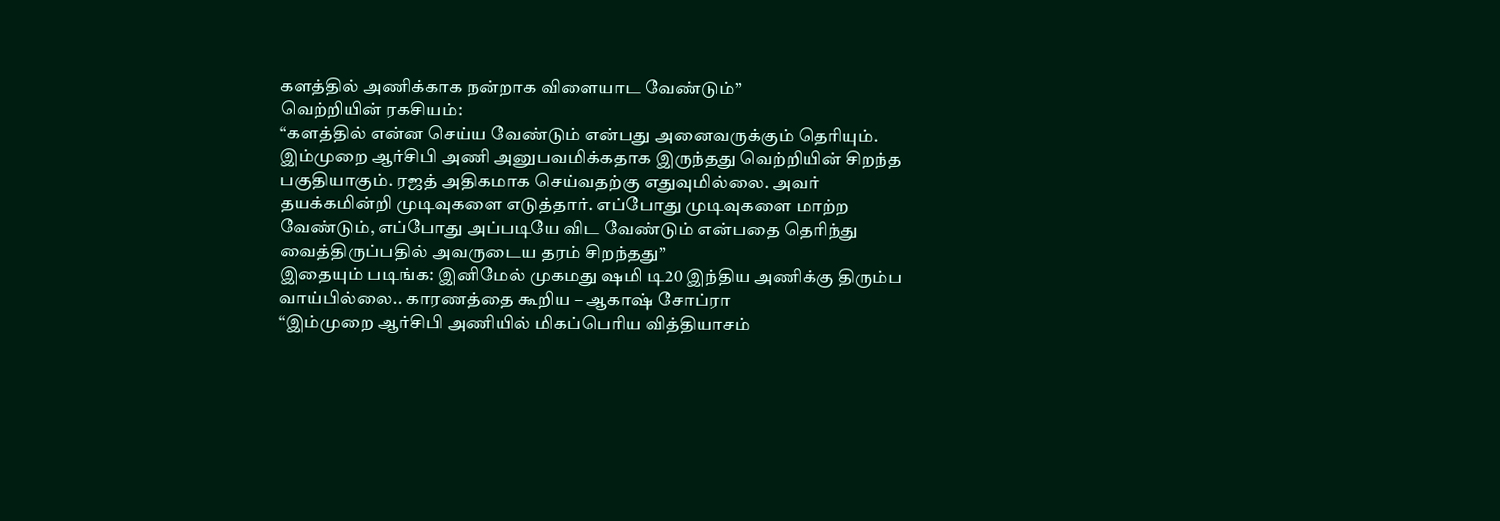களத்தில் அணிக்காக நன்றாக விளையாட வேண்டும்”
வெற்றியின் ரகசியம்:
“களத்தில் என்ன செய்ய வேண்டும் என்பது அனைவருக்கும் தெரியும். இம்முறை ஆர்சிபி அணி அனுபவமிக்கதாக இருந்தது வெற்றியின் சிறந்த பகுதியாகும். ரஜத் அதிகமாக செய்வதற்கு எதுவுமில்லை. அவர் தயக்கமின்றி முடிவுகளை எடுத்தார். எப்போது முடிவுகளை மாற்ற வேண்டும், எப்போது அப்படியே விட வேண்டும் என்பதை தெரிந்து வைத்திருப்பதில் அவருடைய தரம் சிறந்தது”
இதையும் படிங்க: இனிமேல் முகமது ஷமி டி20 இந்திய அணிக்கு திரும்ப வாய்பில்லை.. காரணத்தை கூறிய – ஆகாஷ் சோப்ரா
“இம்முறை ஆர்சிபி அணியில் மிகப்பெரிய வித்தியாசம்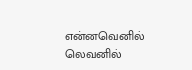என்னவெனில் லெவனில்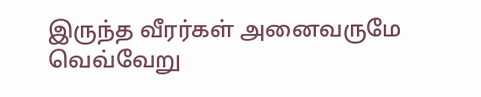இருந்த வீரர்கள் அனைவருமே வெவ்வேறு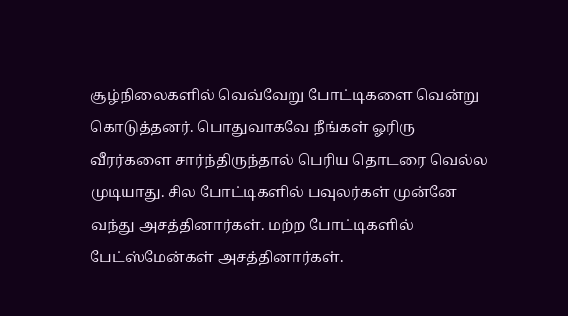சூழ்நிலைகளில் வெவ்வேறு போட்டிகளை வென்று கொடுத்தனர். பொதுவாகவே நீங்கள் ஓரிரு வீரர்களை சார்ந்திருந்தால் பெரிய தொடரை வெல்ல முடியாது. சில போட்டிகளில் பவுலர்கள் முன்னே வந்து அசத்தினார்கள். மற்ற போட்டிகளில் பேட்ஸ்மேன்கள் அசத்தினார்கள்.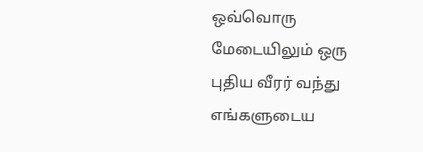ஒவ்வொரு மேடையிலும் ஒரு புதிய வீரர் வந்து எங்களுடைய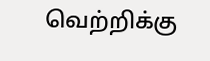வெற்றிக்கு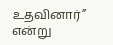உதவினார்” என்று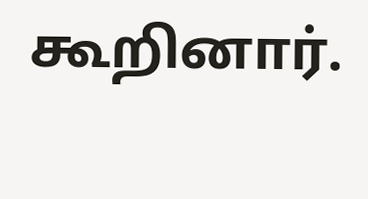கூறினார்.